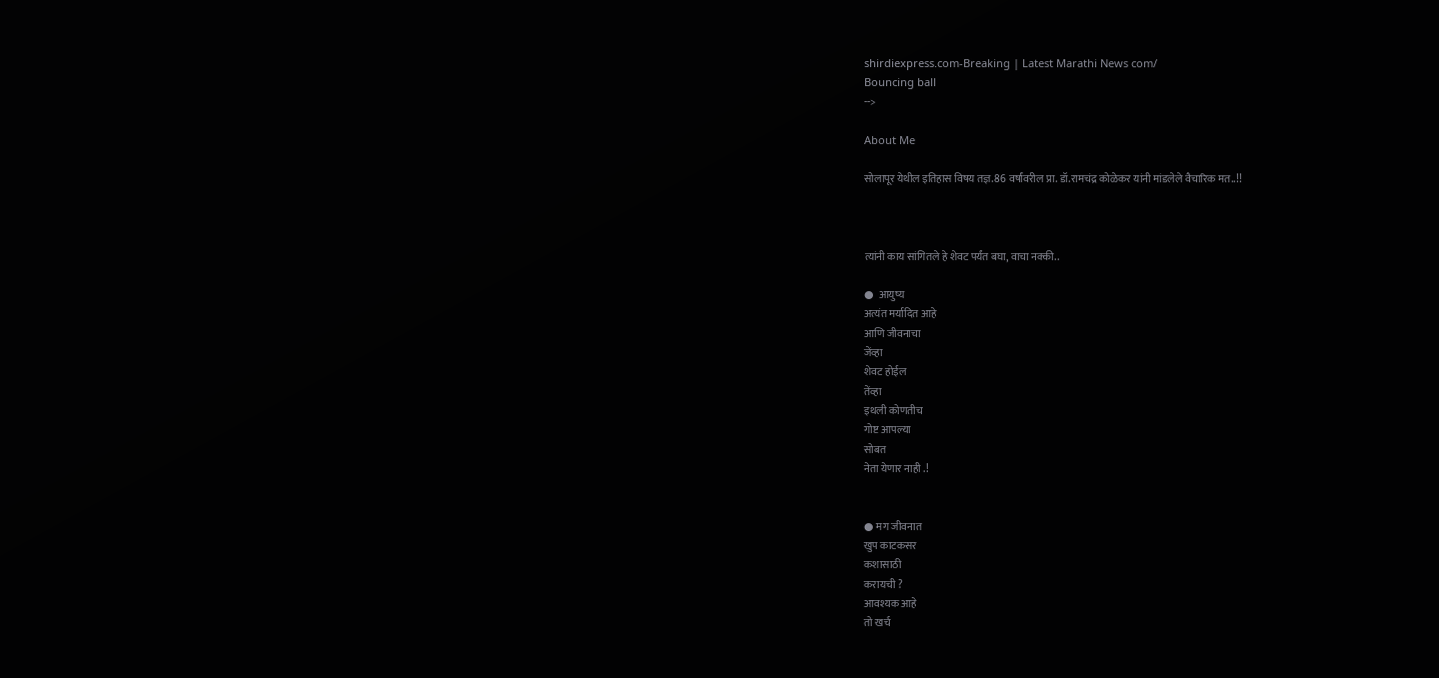shirdiexpress.com-Breaking | Latest Marathi News com/
Bouncing ball
-->

About Me

सोलापूर येथील इतिहास विषय तज्ञ.86 वर्षांवरील प्रा. डॉ.रामचंद्र कोळेकर यांनी मांडलेले वैचारिक मत..!!



त्यांनी काय सांगितले हे शेवट पर्यंत बघा, वाचा नक्की..

●  आयुष्य
अत्यंत मर्यादित आहे
आणि जीवनाचा
जेंव्हा
शेवट होईल
तेंव्हा
इथली कोणतीच
गोष्ट आपल्या
सोबत
नेता येणार नाही .!


● मग जीवनात
खुप काटकसर
कशासाठी
करायची ?
आवश्यक आहे
तो खर्च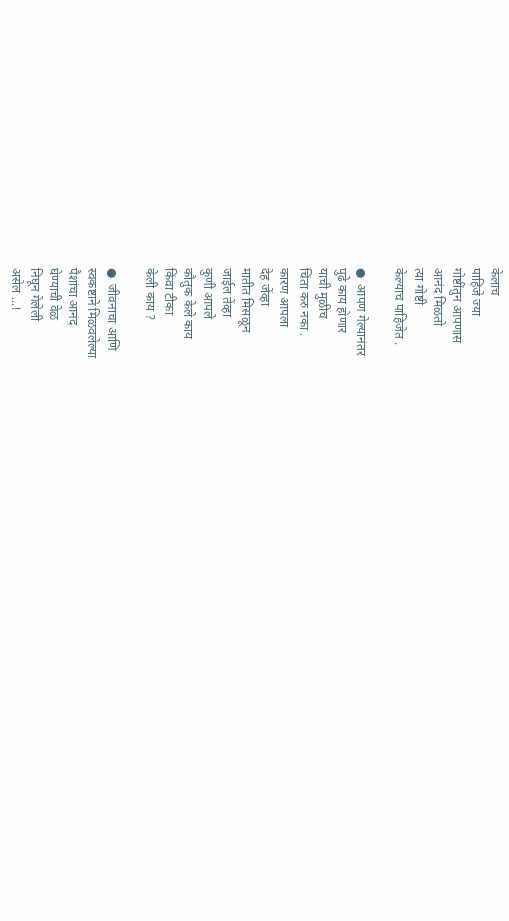केलाच
पाहिजे ज्या
गोष्टींतुन आपणास
आनंद मिळतो
त्या गोष्टी
केल्याच पाहिजेत .

●  आपण गेल्यानंतर
पुढे काय होणार
याची मुळीच
चिंता करु नका .
कारण आपला
देह जेंव्हा
मातीत मिसळून
जाईल तेंव्हा
कुणी आपले
कौतुक केले काय
किंवा टीका
केली काय ?

●  जीवनाचा आणि
स्वकष्टाने मिळवलेल्या
पैशांचा आनंद
घेण्याची वेळ
निघून गेलेली
असेल ...!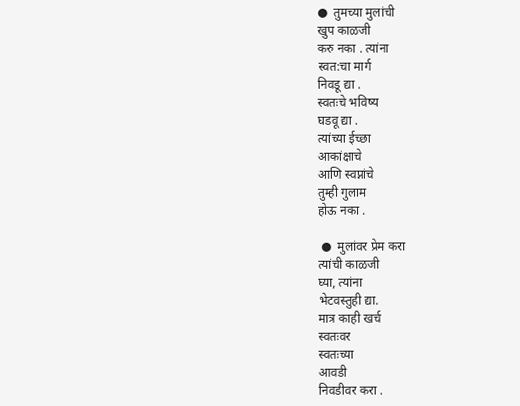●  तुमच्या मुलांची
खुप काळजी
करु नका . त्यांना
स्वत:चा मार्ग
निवडू द्या .
स्वतःचे भविष्य
घडवू द्या .
त्यांच्या ईच्छा
आकांक्षाचे
आणि स्वप्नांचे
तुम्ही गुलाम
होऊ नका .

 ●  मुलांवर प्रेम करा
त्यांची काळजी
घ्या, त्यांना
भेटवस्तुही द्या.
मात्र काही खर्च
स्वतःवर
स्वतःच्या
आवडी
निवडीवर करा .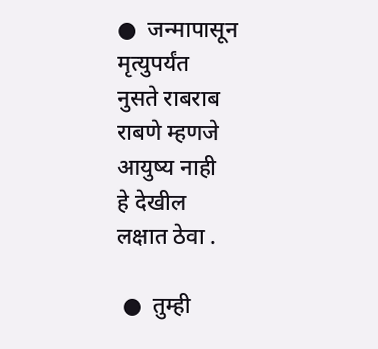●  जन्मापासून
मृत्युपर्यंत
नुसते राबराब
राबणे म्हणजे
आयुष्य नाही
हे देखील
लक्षात ठेवा .

 ●  तुम्ही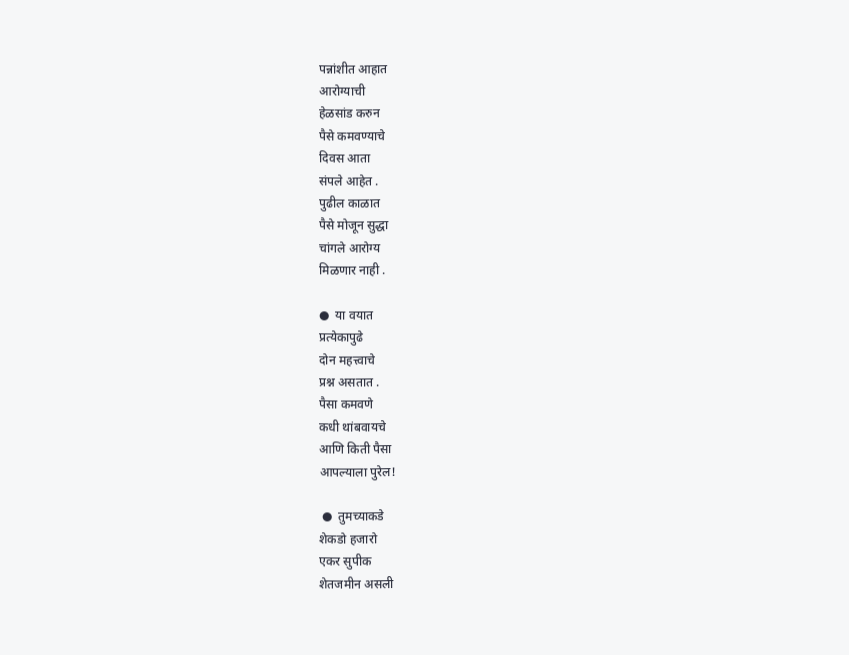पन्नांशीत आहात
आरोग्याची
हेळसांड करुन
पैसे कमवण्याचे
दिवस आता
संपले आहेत .
पुढील काळात
पैसे मोजून सुद्धा
चांगले आरोग्य
मिळणार नाही .

●  या वयात
प्रत्येकापुढे
दोन महत्त्वाचे
प्रश्न असतात .
पैसा कमवणे
कधी थांबवायचे
आणि किती पैसा
आपल्याला पुरेल!

 ●  तुमच्याकडे
शेकडो हजारो
एकर सुपीक
शेतजमीन असली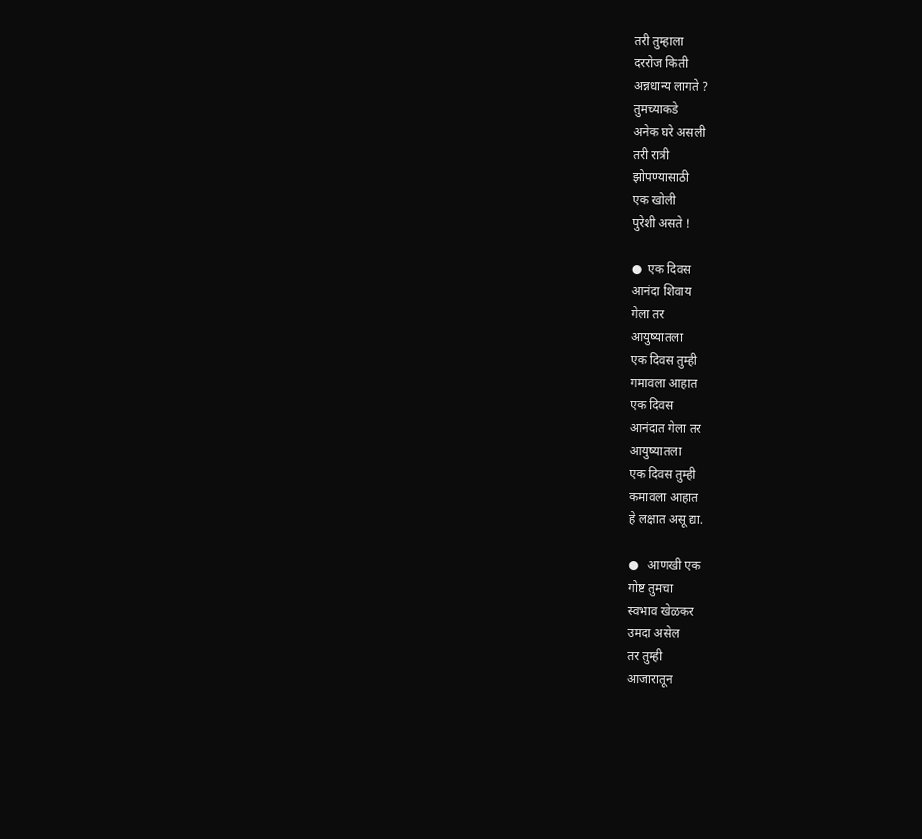तरी तुम्हाला
दररोज किती
अन्नधान्य लागते ?
तुमच्याकडे
अनेक घरे असली
तरी रात्री
झोपण्यासाठी
एक खोली
पुरेशी असते !

●  एक दिवस
आनंदा शिवाय
गेला तर
आयुष्यातला
एक दिवस तुम्ही
गमावला आहात
एक दिवस
आनंदात गेला तर
आयुष्यातला
एक दिवस तुम्ही
कमावला आहात
हे लक्षात असू द्या.

●   आणखी एक
गोष्ट तुमचा
स्वभाव खेळकर
उमदा असेल
तर तुम्ही
आजारातून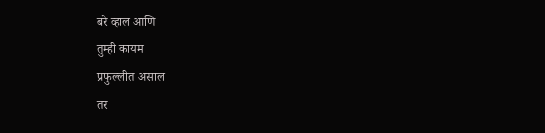बरे व्हाल आणि
तुम्ही कायम
प्रफुल्लीत असाल
तर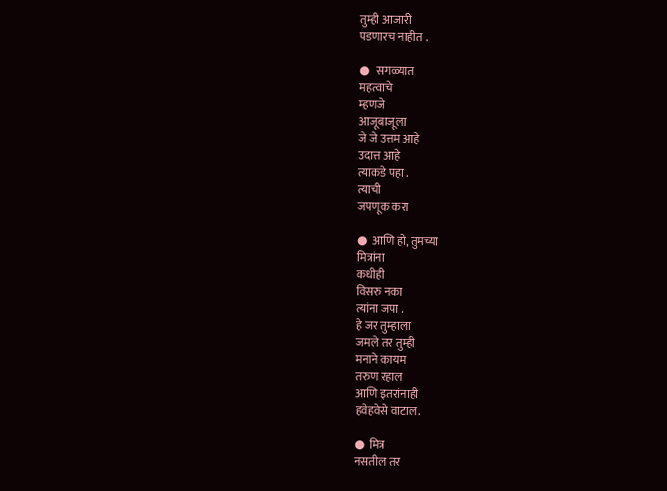तुम्ही आजारी
पडणारच नाहीत .

●   सगळ्यात
महत्वाचे
म्हणजे
आजूबाजूला
जे जे उत्तम आहे
उदात्त आहे
त्याकडे पहा .
त्याची
जपणूक करा

●  आणि हो, तुमच्या
मित्रांना
कधीही
विसरु नका
त्यांना जपा .
हे जर तुम्हाला
जमले तर तुम्ही
मनाने कायम
तरुण रहाल
आणि इतरांनाही
हवेहवेसे वाटाल.

●  मित्र
नसतील तर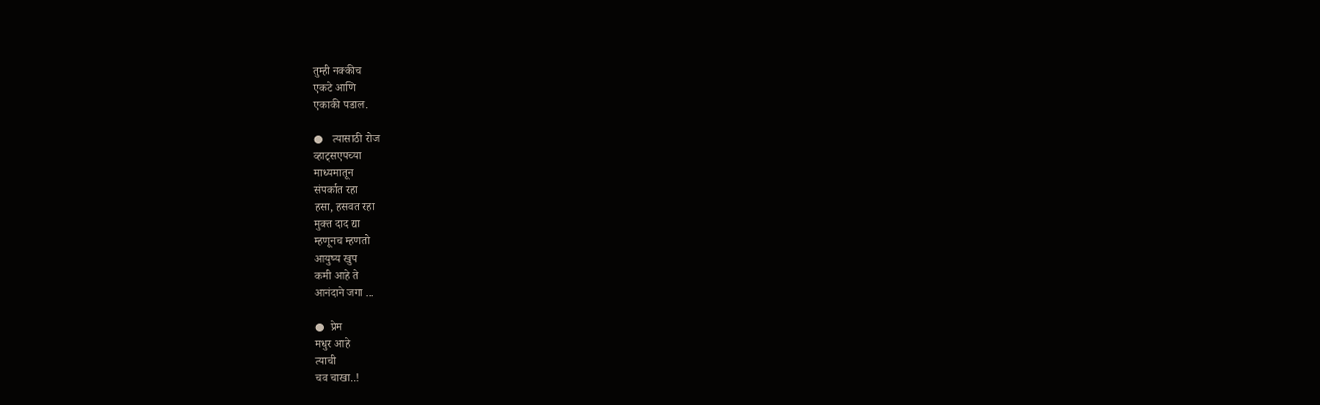तुम्ही नक्कीच
एकटे आणि
एकाकी पडाल.

●   त्यासाठी रोज
व्हाट्सएपच्या
माध्यमातून
संपर्कात रहा
हसा, हसवत रहा
मुक्त दाद द्या
म्हणूनच म्हणतो
आयुष्य खुप
कमी आहे ते
आनंदाने जगा ...

●  प्रेम
मधुर आहे
त्याची
चव चाखा..!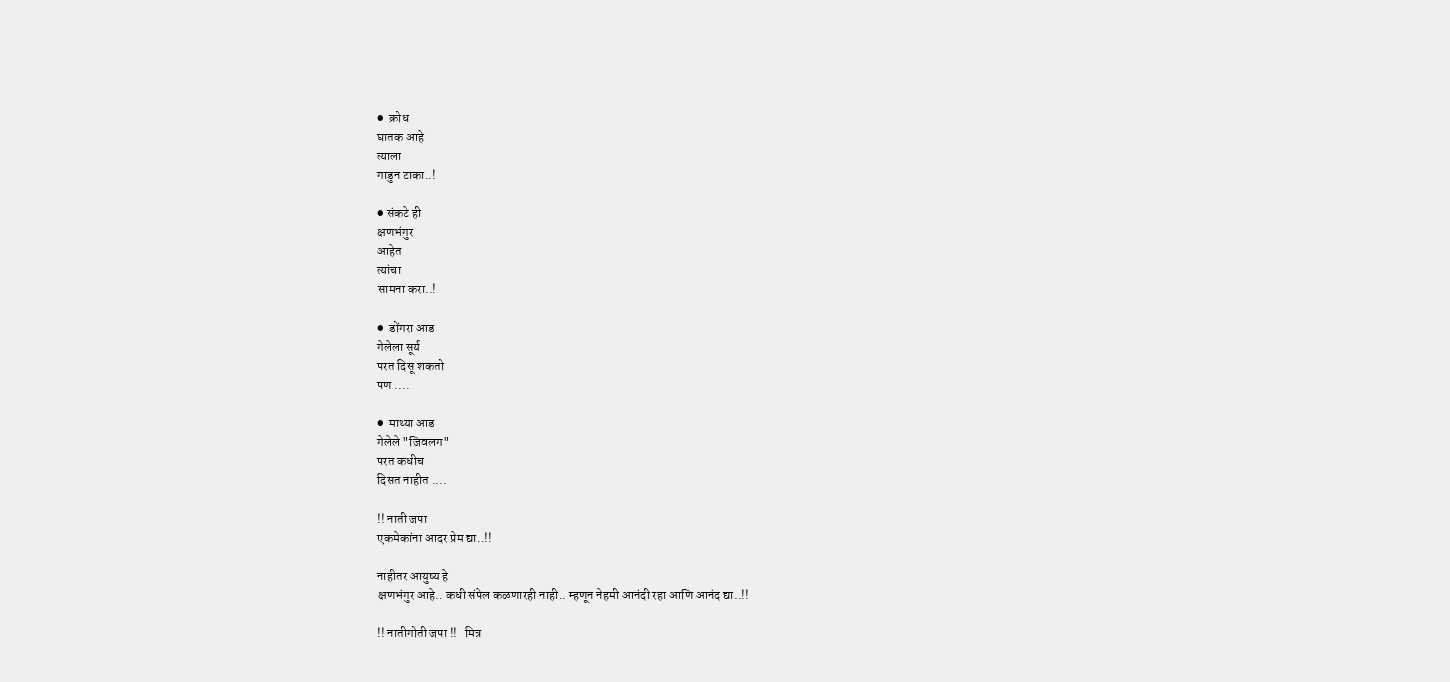●  क्रोध
घातक आहे
त्याला
गाडुन टाका..!

● संकटे ही
क्षणभंगुर
आहेत
त्यांचा
सामना करा..!

●  डोंगरा आड
गेलेला सूर्य
परत दिसू शकतो
पण ....

●  माथ्या आड
गेलेले "जिवलग"
परत कधीच
दिसत नाहीत ....

!! नाती जपा
एकमेकांना आदर प्रेम द्या..!!

नाहीतर आयुष्य हे
क्षणभंगुर आहे.. कधी संपेल कळणारही नाही.. म्हणून नेहमी आनंदी रहा आणि आनंद द्या..!!

!! नातीगोती जपा !!   मित्र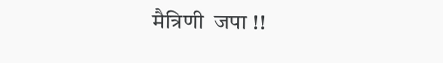मैत्रिणी  जपा !!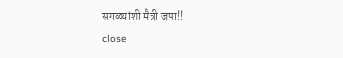सगळ्यांशी मैत्री जपा!!
close